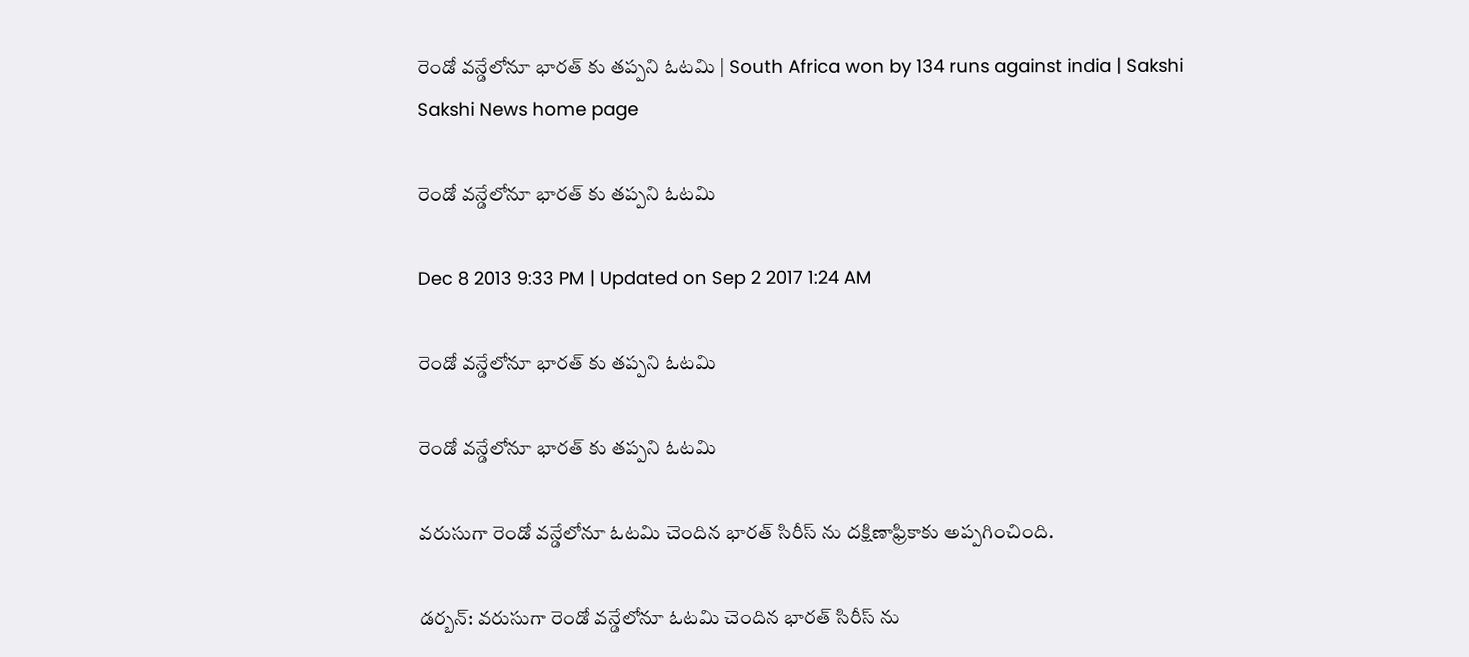రెండో వన్డేలోనూ భారత్ కు తప్పని ఓటమి | South Africa won by 134 runs against india | Sakshi
Sakshi News home page

రెండో వన్డేలోనూ భారత్ కు తప్పని ఓటమి

Dec 8 2013 9:33 PM | Updated on Sep 2 2017 1:24 AM

రెండో వన్డేలోనూ భారత్ కు తప్పని ఓటమి

రెండో వన్డేలోనూ భారత్ కు తప్పని ఓటమి

వరుసుగా రెండో వన్డేలోనూ ఓటమి చెందిన భారత్ సిరీస్ ను దక్షిణాఫ్రికాకు అప్పగించింది.

డర్బన్: వరుసుగా రెండో వన్డేలోనూ ఓటమి చెందిన భారత్ సిరీస్ ను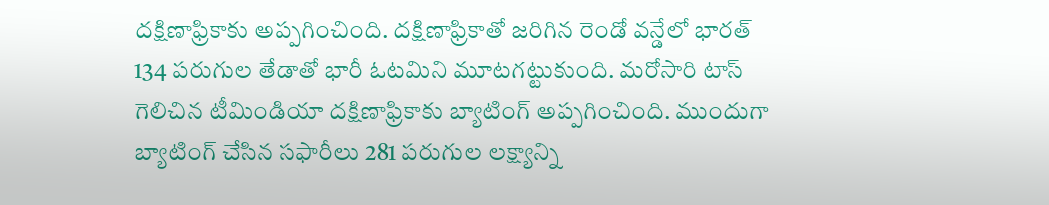దక్షిణాఫ్రికాకు అప్పగించింది. దక్షిణాఫ్రికాతో జరిగిన రెండో వన్డేలో భారత్ 134 పరుగుల తేడాతో భారీ ఓటమిని మూటగట్టుకుంది. మరోసారి టాస్ గెలిచిన టీమిండియా దక్షిణాఫ్రికాకు బ్యాటింగ్ అప్పగించింది. ముందుగా బ్యాటింగ్ చేసిన సఫారీలు 281 పరుగుల లక్ష్యాన్ని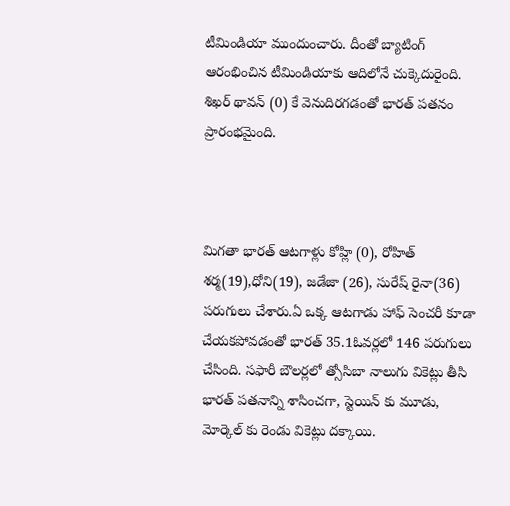టీమిండియా ముందుంచారు. దీంతో బ్యాటింగ్ ఆరంభించిన టీమిండియాకు ఆదిలోనే చుక్కెదురైంది. శిఖర్ థావన్ (0) కే వెనుదిరగడంతో భారత్ పతనం ప్రారంభమైంది.



మిగతా భారత్ ఆటగాళ్లు కోహ్లి (0), రోహిత్ శర్మ(19),ధోని(19), జడేజా (26), సురేష్ రైనా(36) పరుగులు చేశారు.ఏ ఒక్క ఆటగాడు హాఫ్ సెంచరీ కూడా చేయకపోవడంతో భారత్ 35.1ఓవర్లలో 146 పరుగులు చేసింది. సఫారీ బౌలర్లలో త్సోసిబా నాలుగు వికెట్లు తీసి భారత్ పతనాన్ని శాసించగా, స్టెయిన్ కు మూడు, మోర్కెల్ కు రెండు వికెట్లు దక్కాయి.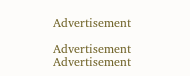Advertisement

Advertisement
Advertisement